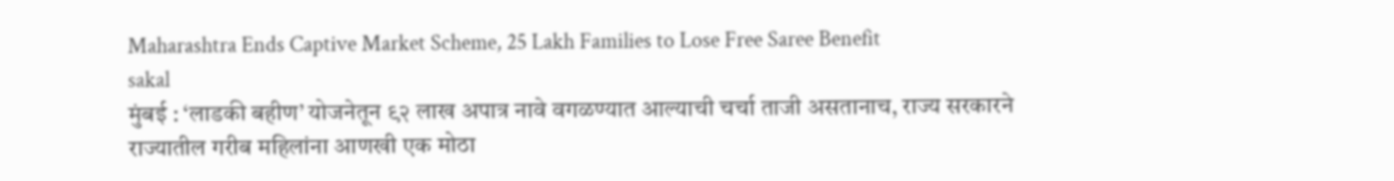Maharashtra Ends Captive Market Scheme, 25 Lakh Families to Lose Free Saree Benefit
sakal
मुंबई : ‘लाडकी बहीण’ योजनेतून ९२ लाख अपात्र नावे वगळण्यात आल्याची चर्चा ताजी असतानाच, राज्य सरकारने राज्यातील गरीब महिलांना आणखी एक मोठा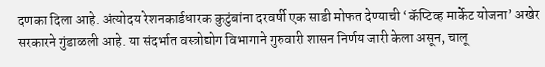दणका दिला आहे. अंत्योदय रेशनकार्डधारक कुटुंबांना दरवर्षी एक साडी मोफत देण्याची ‘कॅप्टिव्ह मार्केट योजना’ अखेर सरकारने गुंडाळली आहे. या संदर्भात वस्त्रोद्योग विभागाने गुरुवारी शासन निर्णय जारी केला असून, चालू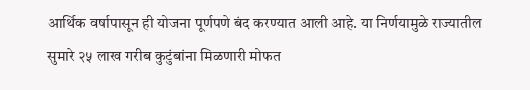आर्थिक वर्षापासून ही योजना पूर्णपणे बंद करण्यात आली आहे. या निर्णयामुळे राज्यातील सुमारे २५ लाख गरीब कुटुंबांना मिळणारी मोफत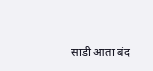साडी आता बंद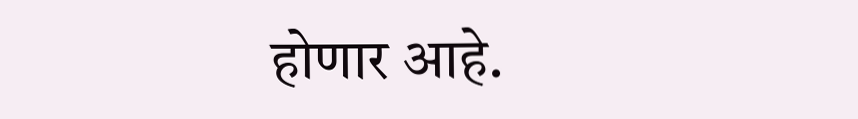होणार आहे.